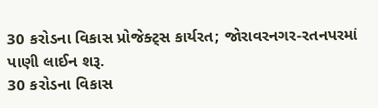30 કરોડના વિકાસ પ્રોજેક્ટ્સ કાર્યરત; જોરાવરનગર-રતનપરમાં પાણી લાઈન શરૂ.
30 કરોડના વિકાસ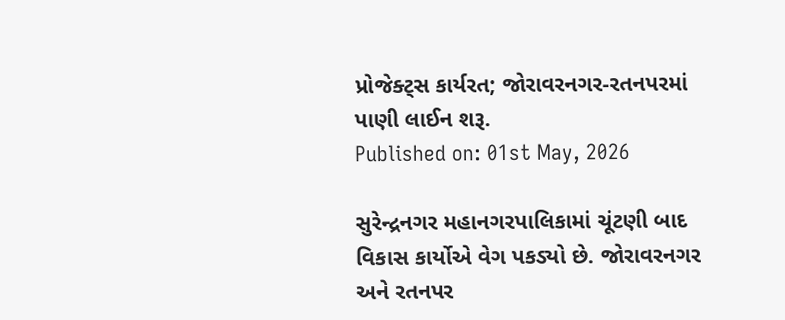પ્રોજેક્ટ્સ કાર્યરત; જોરાવરનગર-રતનપરમાં પાણી લાઈન શરૂ.
Published on: 01st May, 2026

સુરેન્દ્રનગર મહાનગરપાલિકામાં ચૂંટણી બાદ વિકાસ કાર્યોએ વેગ પકડ્યો છે. જોરાવરનગર અને રતનપર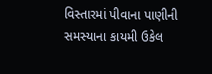વિસ્તારમાં પીવાના પાણીની સમસ્યાના કાયમી ઉકેલ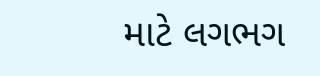માટે લગભગ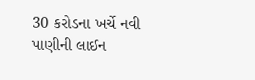30 કરોડના ખર્ચે નવી પાણીની લાઈન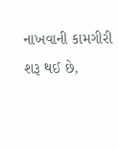નાખવાની કામગીરી શરૂ થઈ છે,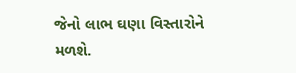જેનો લાભ ઘણા વિસ્તારોને મળશે.